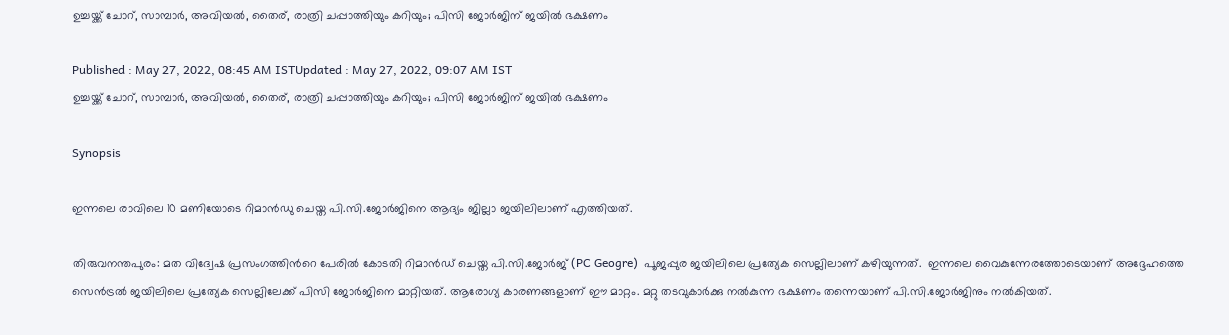ഉച്ചയ്ക്ക് ചോറ്, സാമ്പാര്‍, അവിയല്‍, തൈര്, രാത്രി ചപ്പാത്തിയും കറിയും; പിസി ജോര്‍ജിന് ജയില്‍ ഭക്ഷണം

Published : May 27, 2022, 08:45 AM ISTUpdated : May 27, 2022, 09:07 AM IST
ഉച്ചയ്ക്ക് ചോറ്, സാമ്പാര്‍, അവിയല്‍, തൈര്, രാത്രി ചപ്പാത്തിയും കറിയും; പിസി ജോര്‍ജിന് ജയില്‍ ഭക്ഷണം

Synopsis

ഇന്നലെ രാവിലെ 10 മണിയോടെ റിമാന്‍ഡു ചെയ്ത പി.സി.ജോര്‍ജിനെ ആദ്യം ജില്ലാ ജയിലിലാണ് എത്തിയത്.

തിരുവനന്തപുരം: മത വിദ്വേഷ പ്രസംഗത്തിന്‍റെ പേരില്‍ കോടതി റിമാന്‍ഡ് ചെയ്ത പി.സി.ജോര്‍ജ് (PC Geogre)  പൂജപ്പുര ജയിലിലെ പ്രത്യേക സെല്ലിലാണ് കഴിയുന്നത്.  ഇന്നലെ വൈകുന്നേരത്തോടെയാണ് അദ്ദേഹത്തെ സെന്‍ട്രല്‍ ജയിലിലെ പ്രത്യേക സെല്ലിലേക്ക് പിസി ജോര്‍ജിനെ മാറ്റിയത്. ആരോഗ്യ കാരണങ്ങളാണ് ഈ മാറ്റം. മറ്റു തടവുകാര്‍ക്കു നല്‍കുന്ന ഭക്ഷണം തന്നെയാണ് പി.സി.ജോര്‍ജിനും നല്‍കിയത്.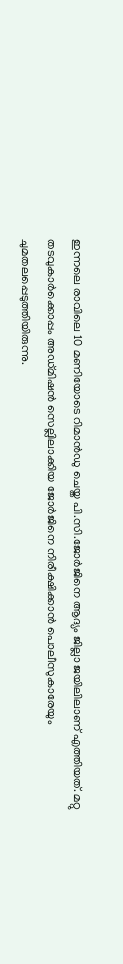ഇന്നലെ രാവിലെ 10 മണിയോടെ റിമാന്‍ഡു ചെയ്ത പി.സി.ജോര്‍ജിനെ ആദ്യം ജില്ലാ ജയിലിലാണ് എത്തിയത്. മറ്റു തടവുകാര്‍ക്കൊപ്പം അഡ്മിഷന്‍ സെല്ലിലാക്കിയ ജോര്‍ജിനെ നിരീക്ഷിക്കാന്‍ പൊലീസുകാരേയും ചുമതലപ്പെടുത്തിയിരുന്നു.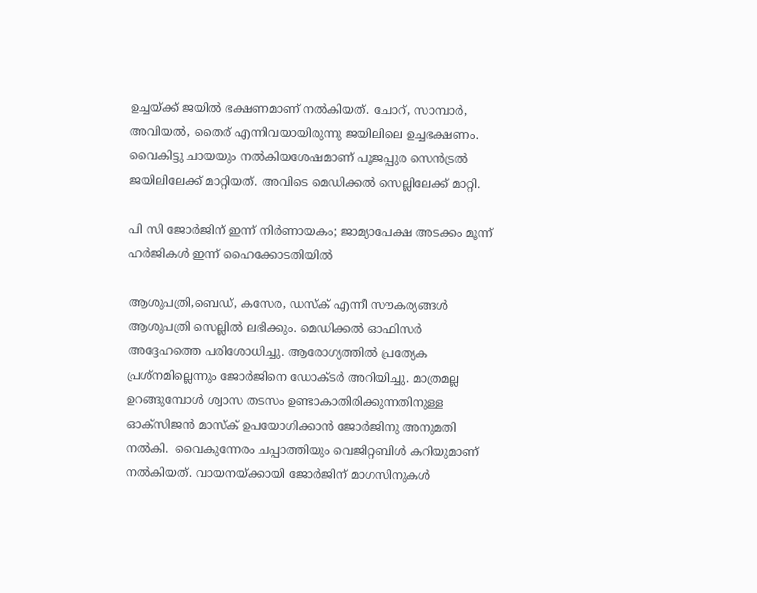ഉച്ചയ്ക്ക് ജയില്‍ ഭക്ഷണമാണ് നല്‍കിയത്. ചോറ്, സാമ്പാര്‍, അവിയല്‍, തൈര് എന്നിവയായിരുന്നു ജയിലിലെ ഉച്ചഭക്ഷണം. വൈകിട്ടു ചായയും നല്‍കിയശേഷമാണ് പൂജപ്പുര സെന്‍ട്രല്‍ ജയിലിലേക്ക് മാറ്റിയത്. അവിടെ മെഡിക്കല്‍ സെല്ലിലേക്ക് മാറ്റി.

പി സി ജോർജിന് ഇന്ന് നിര്‍ണായകം; ജാമ്യാപേക്ഷ അടക്കം മൂന്ന് ഹർജികൾ ഇന്ന് ഹൈക്കോടതിയിൽ

ആശുപത്രി,ബെഡ്, കസേര, ഡസ്ക് എന്നീ സൗകര്യങ്ങള്‍ ആശുപത്രി സെല്ലില്‍ ലഭിക്കും. മെഡിക്കല്‍ ഓഫിസര്‍ അദ്ദേഹത്തെ പരിശോധിച്ചു. ആരോഗ്യത്തില്‍ പ്രത്യേക പ്രശ്നമില്ലെന്നും ജോര്‍ജിനെ ഡോക്ടര്‍ അറിയിച്ചു. മാത്രമല്ല ഉറങ്ങുമ്പോള്‍ ശ്വാസ തടസം ഉണ്ടാകാതിരിക്കുന്നതിനുള്ള  ഓക്സിജന്‍ മാസ്ക് ഉപയോഗിക്കാന്‍ ജോര്‍ജിനു അനുമതി നല്‍കി.  വൈകുന്നേരം ചപ്പാത്തിയും വെജിറ്റബിള്‍ കറിയുമാണ് നല്‍കിയത്. വായനയ്ക്കായി ജോര്‍ജിന് മാഗസിനുകള്‍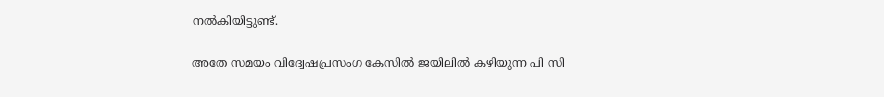നല്‍കിയിട്ടുണ്ട്.

അതേ സമയം വിദ്വേഷപ്രസംഗ കേസിൽ ജയിലിൽ കഴിയുന്ന പി സി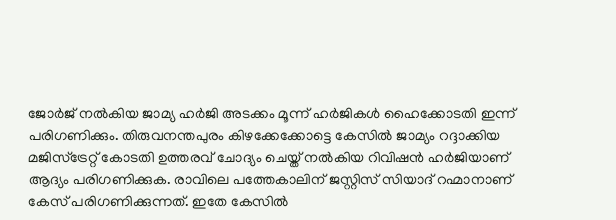ജോർജ് നൽകിയ ജാമ്യ ഹർജി അടക്കം മൂന്ന് ഹർജികൾ ഹൈക്കോടതി ഇന്ന് പരിഗണിക്കും. തിരുവനന്തപുരം കിഴക്കേക്കോട്ടെ കേസില്‍ ജാമ്യം റദ്ദാക്കിയ മജിസ്ട്രേറ്റ് കോടതി ഉത്തരവ് ചോദ്യം ചെയ്ത് നൽകിയ റിവിഷൻ ഹർജിയാണ് ആദ്യം പരിഗണിക്കുക. രാവിലെ പത്തേകാലിന് ജസ്റ്റിസ് സിയാദ് റഹ്മാനാണ് കേസ് പരിഗണിക്കുന്നത്. ഇതേ കേസിൽ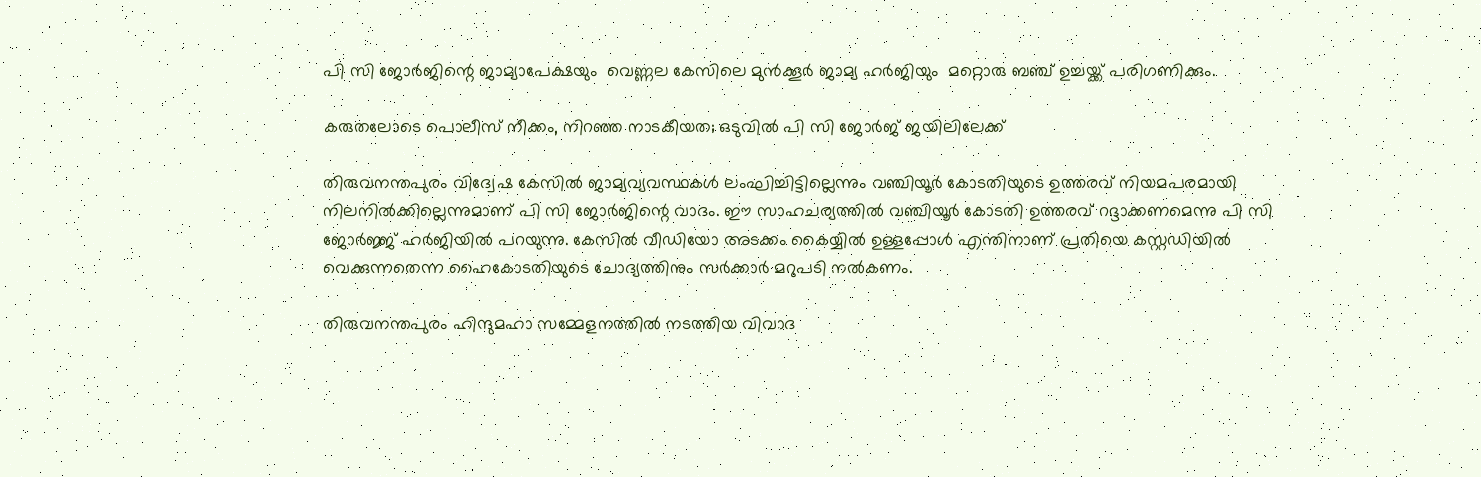പി സി ജോർജിന്റെ ജാമ്യാപേക്ഷയും  വെണ്ണല കേസിലെ മുൻക്കൂർ ജാമ്യ ഹർജിയും  മറ്റൊരു ബഞ്ച് ഉച്ചയ്ക്ക് പരിഗണിക്കും.

കരുതലോടെ പൊലീസ് നീക്കം, നിറഞ്ഞ നാടകീയത; ഒടുവിൽ പി സി ജോർജ് ജയിലിലേക്ക്

തിരുവനന്തപുരം വിദ്വേഷ കേസിൽ ജാമ്യവ്യവസ്ഥകൾ ലംഘിച്ചിട്ടില്ലെന്നും വഞ്ചിയൂർ കോടതിയുടെ ഉത്തരവ് നിയമപരമായി നിലനിൽക്കില്ലെന്നുമാണ് പി സി ജോർജിന്റെ വാദം. ഈ സാഹചര്യത്തിൽ വഞ്ചിയൂർ കോടതി ഉത്തരവ് റദ്ദാക്കണമെന്നു പി സി ജോർജ്ജ് ഹർജിയിൽ പറയുന്നു. കേസിൽ വീഡിയോ അടക്കം കൈയ്യിൽ ഉള്ളപ്പോൾ എന്തിനാണ് പ്രതിയെ കസ്റ്റഡിയിൽ വെക്കുന്നതെന്ന ഹൈകോടതിയുടെ ചോദ്യത്തിനും സർക്കാർ മറുപടി നൽകണം.

തിരുവനന്തപുരം ഹിന്ദുമഹാ സമ്മേളനത്തിൽ നടത്തിയ വിവാദ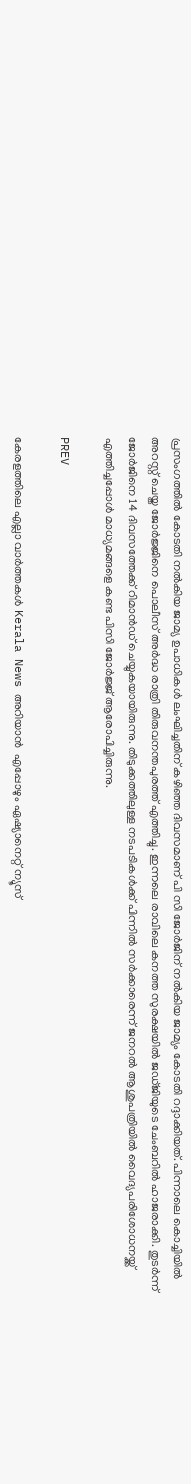പ്രസംഗത്തിൽ കോടതി നൽകിയ ജാമ്യ ഉപാധികൾ ലംഘിച്ചതിന് കഴിഞ്ഞ ദിവസമാണ് പി സി ജോർജിന് നൽകിയ ജാമ്യം കോടതി റദ്ദാക്കിയത്. പിന്നാലെ കൊച്ചിയിൽ അറസ്റ്റ് ചെയ്ത ജോർജ്ജിനെ പൊലീസ് അർദ്ധ രാത്രി തിരുവനന്തപുരത്ത് എത്തിച്ചു. ഇന്നലെ രാവിലെ കനത്ത സുരക്ഷയിൽ ജഡ്ജിയുടെ ചേംബറിൽ ഹാജരാക്കി. തുടർന്ന് ജോർജിനെ 14 ദിവസത്തേക്ക് റിമാൻഡ് ചെയ്യുകയായിരുന്നു. തിടുക്കത്തിലുള്ള നടപടികൾക്ക് പിന്നിൽ സർക്കാരെന്ന് ജനറൽ ആശുപത്രിയിൽ വൈദ്യപരിശോധനയ്ക്ക് എത്തിച്ചപ്പോൾ മാധ്യമങ്ങളെ കണ്ട പിസി ജോർജ്ജ് ആരോപിച്ചിരുന്നു.

PREV

കേരളത്തിലെ എല്ലാ വാർത്തകൾ Kerala News അറിയാൻ  എപ്പോഴും ഏഷ്യാനെറ്റ് ന്യൂസ്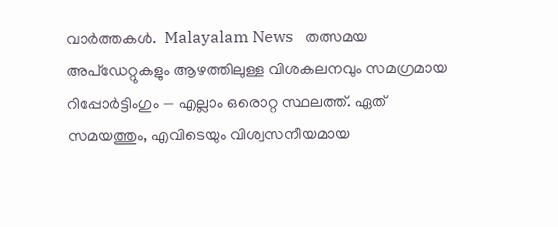വാർത്തകൾ.  Malayalam News   തത്സമയ അപ്‌ഡേറ്റുകളും ആഴത്തിലുള്ള വിശകലനവും സമഗ്രമായ റിപ്പോർട്ടിംഗും — എല്ലാം ഒരൊറ്റ സ്ഥലത്ത്. ഏത് സമയത്തും, എവിടെയും വിശ്വസനീയമായ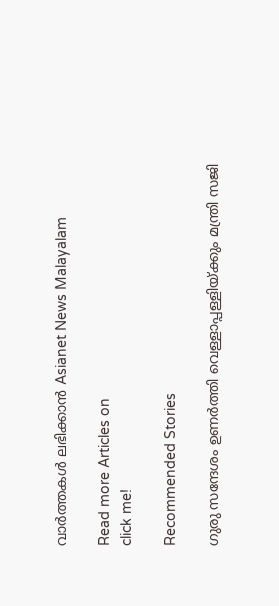വാർത്തകൾ ലഭിക്കാൻ Asianet News Malayalam

Read more Articles on
click me!

Recommended Stories

ഗുരു സന്ദേശം ഉണര്‍ത്തി വെള്ളാപ്പള്ളിയ്ക്കും മന്ത്രി സജി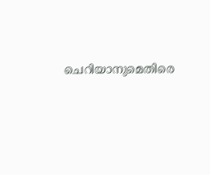ചെറിയാനുമെതിരെ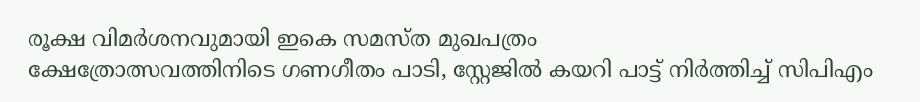രൂക്ഷ വിമര്‍ശനവുമായി ഇകെ സമസ്ത മുഖപത്രം
ക്ഷേത്രോത്സവത്തിനിടെ ഗണഗീതം പാടി, സ്റ്റേജിൽ കയറി പാട്ട് നിർത്തിച്ച് സിപിഎം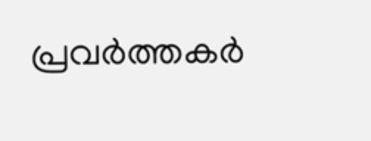പ്രവർത്തകർ